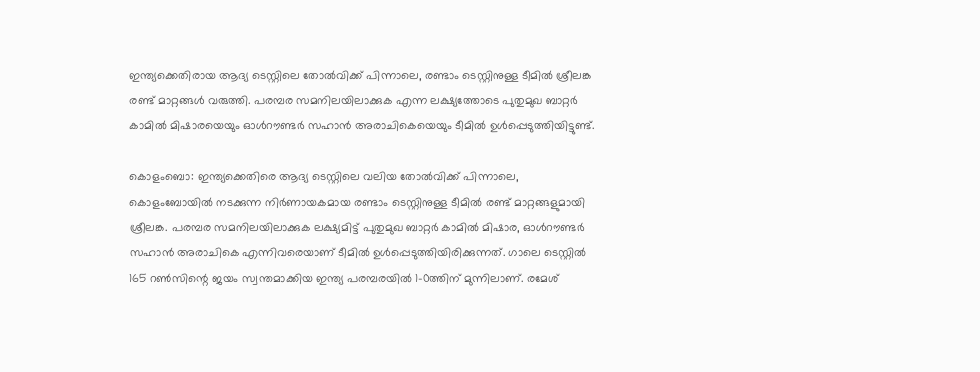ഇന്ത്യക്കെതിരായ ആദ്യ ടെസ്റ്റിലെ തോല്‍വിക്ക് പിന്നാലെ, രണ്ടാം ടെസ്റ്റിനുള്ള ടീമില്‍ ശ്രീലങ്ക രണ്ട് മാറ്റങ്ങള്‍ വരുത്തി. പരമ്പര സമനിലയിലാക്കുക എന്ന ലക്ഷ്യത്തോടെ പുതുമുഖ ബാറ്റര്‍ കാമില്‍ മിഷാരയെയും ഓള്‍റൗണ്ടര്‍ സഹാന്‍ അരാചികെയെയും ടീമില്‍ ഉള്‍പ്പെടുത്തിയിട്ടുണ്ട്.

കൊളംബൊ: ഇന്ത്യക്കെതിരെ ആദ്യ ടെസ്റ്റിലെ വലിയ തോല്‍വിക്ക് പിന്നാലെ, കൊളംബോയില്‍ നടക്കുന്ന നിര്‍ണായകമായ രണ്ടാം ടെസ്റ്റിനുള്ള ടീമില്‍ രണ്ട് മാറ്റങ്ങളുമായി ശ്രീലങ്ക. പരമ്പര സമനിലയിലാക്കുക ലക്ഷ്യമിട്ട് പുതുമുഖ ബാറ്റര്‍ കാമില്‍ മിഷാര, ഓള്‍റൗണ്ടര്‍ സഹാന്‍ അരാചികെ എന്നിവരെയാണ് ടീമില്‍ ഉള്‍പ്പെടുത്തിയിരിക്കുന്നത്. ഗാലെ ടെസ്റ്റില്‍ 165 റണ്‍സിന്റെ ജയം സ്വന്തമാക്കിയ ഇന്ത്യ പരമ്പരയില്‍ 1-0ത്തിന് മുന്നിലാണ്. രമേശ്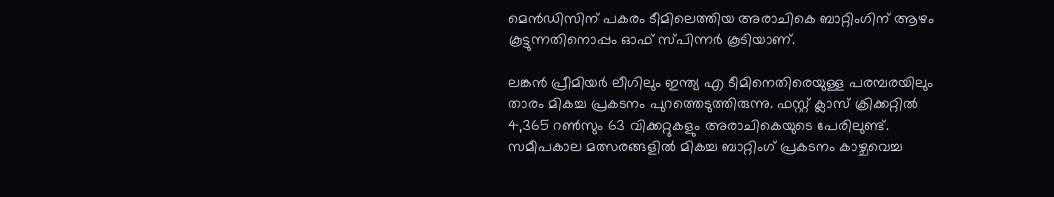മെന്‍ഡിസിന് പകരം ടീമിലെത്തിയ അരാചികെ ബാറ്റിംഗിന് ആഴം കൂട്ടുന്നതിനൊപ്പം ഓഫ് സ്പിന്നര്‍ കൂടിയാണ്.

ലങ്കന്‍ പ്രീമിയര്‍ ലീഗിലും ഇന്ത്യ എ ടീമിനെതിരെയുള്ള പരമ്പരയിലും താരം മികച്ച പ്രകടനം പുറത്തെടുത്തിരുന്നു. ഫസ്റ്റ് ക്ലാസ് ക്രിക്കറ്റില്‍ 4,365 റണ്‍സും 63 വിക്കറ്റുകളും അരാചികെയുടെ പേരിലുണ്ട്. സമീപകാല മത്സരങ്ങളില്‍ മികച്ച ബാറ്റിംഗ് പ്രകടനം കാഴ്ചവെച്ച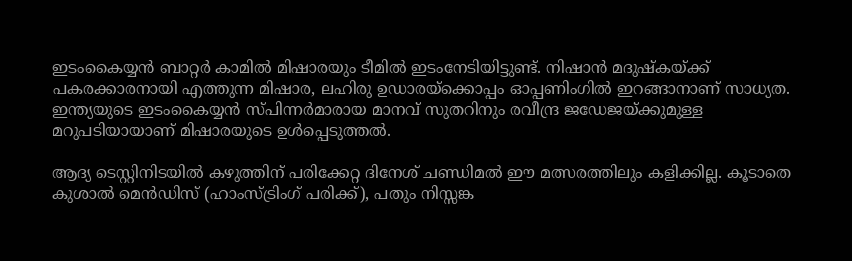ഇടംകൈയ്യന്‍ ബാറ്റര്‍ കാമില്‍ മിഷാരയും ടീമില്‍ ഇടംനേടിയിട്ടുണ്ട്. നിഷാന്‍ മദുഷ്‌കയ്ക്ക് പകരക്കാരനായി എത്തുന്ന മിഷാര, ലഹിരു ഉഡാരയ്ക്കൊപ്പം ഓപ്പണിംഗില്‍ ഇറങ്ങാനാണ് സാധ്യത. ഇന്ത്യയുടെ ഇടംകൈയ്യന്‍ സ്പിന്നര്‍മാരായ മാനവ് സുതറിനും രവീന്ദ്ര ജഡേജയ്ക്കുമുള്ള മറുപടിയായാണ് മിഷാരയുടെ ഉള്‍പ്പെടുത്തല്‍.

ആദ്യ ടെസ്റ്റിനിടയില്‍ കഴുത്തിന് പരിക്കേറ്റ ദിനേശ് ചണ്ഡിമല്‍ ഈ മത്സരത്തിലും കളിക്കില്ല. കൂടാതെ കുശാല്‍ മെന്‍ഡിസ് (ഹാംസ്ട്രിംഗ് പരിക്ക്), പതും നിസ്സങ്ക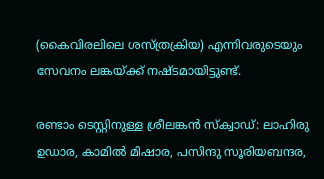(കൈവിരലിലെ ശസ്ത്രക്രിയ) എന്നിവരുടെയും സേവനം ലങ്കയ്ക്ക് നഷ്ടമായിട്ടുണ്ട്.

രണ്ടാം ടെസ്റ്റിനുള്ള ശ്രീലങ്കന്‍ സ്‌ക്വാഡ്: ലാഹിരു ഉഡാര, കാമില്‍ മിഷാര, പസിന്ദു സൂരിയബന്ദര,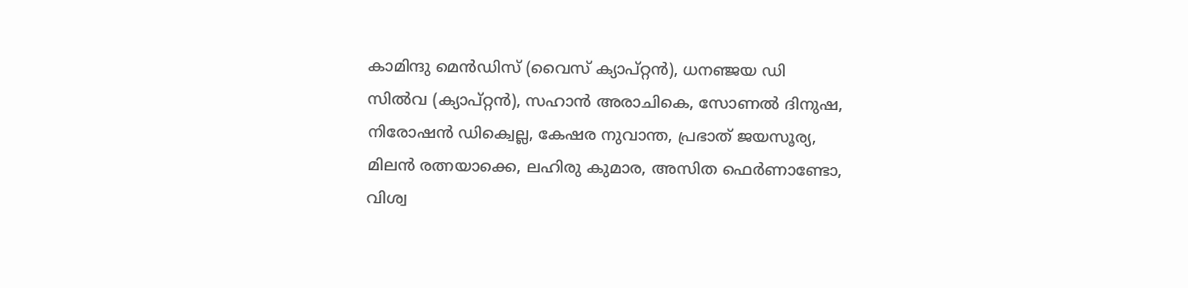കാമിന്ദു മെന്‍ഡിസ് (വൈസ് ക്യാപ്റ്റന്‍), ധനഞ്ജയ ഡി സില്‍വ (ക്യാപ്റ്റന്‍), സഹാന്‍ അരാചികെ, സോണല്‍ ദിനുഷ, നിരോഷന്‍ ഡിക്വെല്ല, കേഷര നുവാന്ത, പ്രഭാത് ജയസൂര്യ, മിലന്‍ രത്നയാക്കെ, ലഹിരു കുമാര, അസിത ഫെര്‍ണാണ്ടോ, വിശ്വ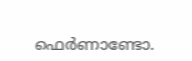ഫെര്‍ണാണ്ടോ.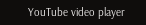YouTube video player